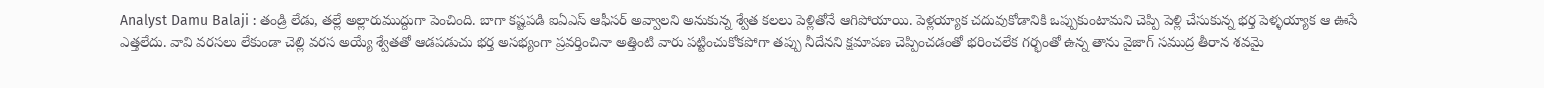Analyst Damu Balaji : తండ్రి లేడు, తల్లే అల్లారుముద్దుగా పెంచింది. బాగా కష్టపడి ఐఏఎస్ ఆఫీసర్ అవ్వాలని అనుకున్న శ్వేత కలలు పెళ్లితోనే ఆగిపోయాయి. పెళ్లయ్యాక చదువుకోడానికి ఒప్పుకుంటామని చెప్పి పెళ్లి చేసుకున్న భర్త పెళ్ళయ్యాక ఆ ఊసే ఎత్తలేదు. వావి వరసలు లేకుండా చెల్లి వరస అయ్యే శ్వేతతో ఆడపడుచు భర్త అసభ్యంగా ప్రవర్తించినా అత్తింటి వారు పట్టించుకోకపోగా తప్పు నీదేనని క్షమాపణ చెప్పించడంతో భరించలేక గర్భంతో ఉన్న తాను వైజాగ్ సముద్ర తీరాన శవమై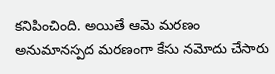కనిపించింది. అయితే ఆమె మరణం అనుమానస్పద మరణంగా కేసు నమోదు చేసారు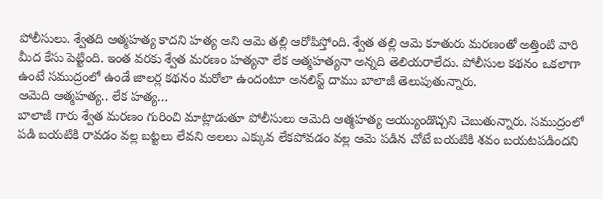పోలీసులు. శ్వేతది ఆత్మహత్య కాదని హత్య అని ఆమె తల్లి ఆరోపిస్తోంది. శ్వేత తల్లి ఆమె కూతురు మరణంతో అత్తింటి వారి మీద కేసు పెట్టింది. ఇంత వరకు శ్వేత మరణం హత్యనా లేక ఆత్మహత్యనా అన్నది తెలియరాలేదు. పోలీసుల కథనం ఒకలాగా ఉంటే సముద్రంలో ఉండే జాలర్ల కథనం మరోలా ఉందంటూ అనలిస్ట్ దాము బాలాజీ తెలుపుతున్నారు.
ఆమెది ఆత్మహత్య.. లేక హత్య…
బాలాజీ గారు శ్వేత మరణం గురించి మాట్లాడుతూ పోలీసులు ఆమెది ఆత్మహత్య అయ్యుండొచ్చని చెబుతున్నారు. సముద్రంలో పడి బయటికి రావడం వల్ల బట్టలు లేవని అలలు ఎక్కువ లేకపోవడం వల్ల ఆమె పడిన చోటే బయటికి శవం బయటపడిందని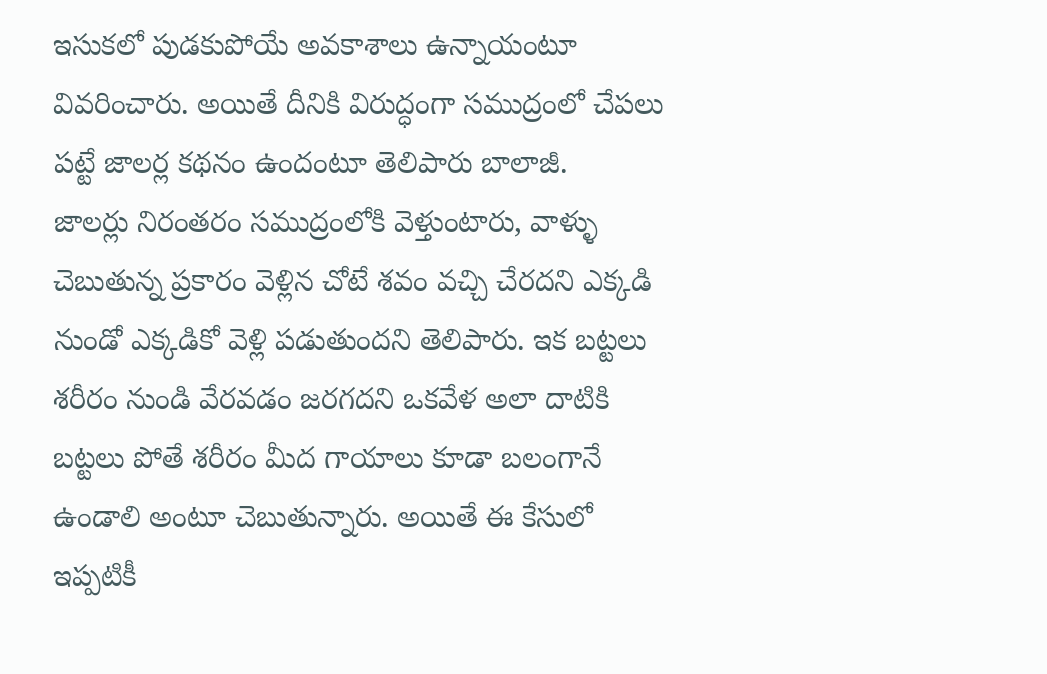ఇసుకలో పుడకుపోయే అవకాశాలు ఉన్నాయంటూ వివరించారు. అయితే దీనికి విరుద్ధంగా సముద్రంలో చేపలు పట్టే జాలర్ల కథనం ఉందంటూ తెలిపారు బాలాజీ.
జాలర్లు నిరంతరం సముద్రంలోకి వెళ్తుంటారు, వాళ్ళు చెబుతున్న ప్రకారం వెళ్లిన చోటే శవం వచ్చి చేరదని ఎక్కడి నుండో ఎక్కడికో వెళ్లి పడుతుందని తెలిపారు. ఇక బట్టలు శరీరం నుండి వేరవడం జరగదని ఒకవేళ అలా దాటికి బట్టలు పోతే శరీరం మీద గాయాలు కూడా బలంగానే ఉండాలి అంటూ చెబుతున్నారు. అయితే ఈ కేసులో ఇప్పటికీ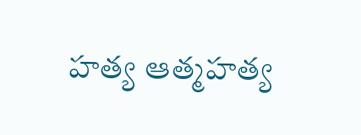హత్య ఆత్మహత్య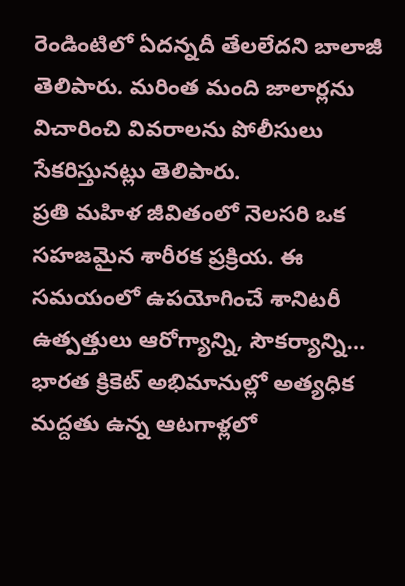రెండింటిలో ఏదన్నదీ తేలలేదని బాలాజీ తెలిపారు. మరింత మంది జాలార్లను విచారించి వివరాలను పోలీసులు సేకరిస్తునట్లు తెలిపారు.
ప్రతి మహిళ జీవితంలో నెలసరి ఒక సహజమైన శారీరక ప్రక్రియ. ఈ సమయంలో ఉపయోగించే శానిటరీ ఉత్పత్తులు ఆరోగ్యాన్ని, సౌకర్యాన్ని…
భారత క్రికెట్ అభిమానుల్లో అత్యధిక మద్దతు ఉన్న ఆటగాళ్లలో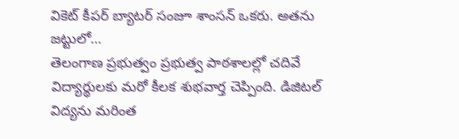వికెట్ కీపర్ బ్యాటర్ సంజూ శాంసన్ ఒకరు. అతను జట్టులో…
తెలంగాణ ప్రభుత్వం ప్రభుత్వ పాఠశాలల్లో చదివే విద్యార్థులకు మరో కీలక శుభవార్త చెప్పింది. డిజిటల్ విద్యను మరింత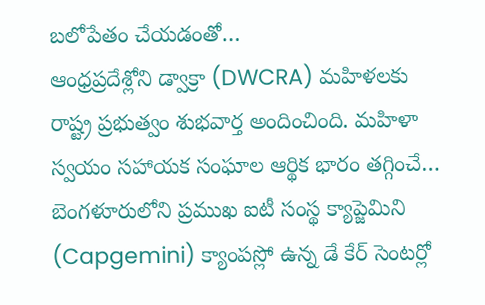బలోపేతం చేయడంతో…
ఆంధ్రప్రదేశ్లోని డ్వాక్రా (DWCRA) మహిళలకు రాష్ట్ర ప్రభుత్వం శుభవార్త అందించింది. మహిళా స్వయం సహాయక సంఘాల ఆర్థిక భారం తగ్గించే…
బెంగళూరులోని ప్రముఖ ఐటీ సంస్థ క్యాప్జెమిని (Capgemini) క్యాంపస్లో ఉన్న డే కేర్ సెంటర్లో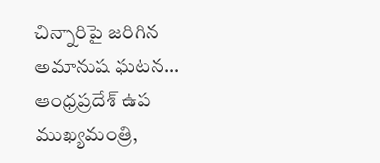చిన్నారిపై జరిగిన అమానుష ఘటన…
ఆంధ్రప్రదేశ్ ఉప ముఖ్యమంత్రి,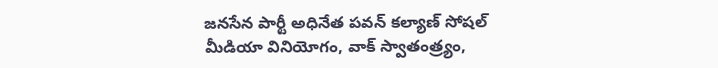జనసేన పార్టీ అధినేత పవన్ కల్యాణ్ సోషల్ మీడియా వినియోగం, వాక్ స్వాతంత్ర్యం,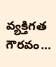వ్యక్తిగత గౌరవం…